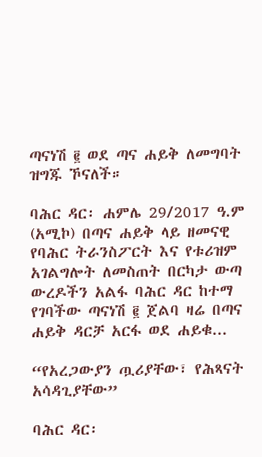ጣናነሽ ፪ ወደ ጣና ሐይቅ ለመግባት ዝግጁ ኾናለች።

ባሕር ዳር፡ ሐምሌ 29/2017 ዓ.ም (አሚኮ) በጣና ሐይቅ ላይ ዘመናዊ የባሕር ትራንስፖርት እና የቱሪዝም አገልግሎት ለመስጠት በርካታ ውጣ ውረዶችን አልፋ ባሕር ዳር ከተማ የገባችው ጣናነሽ ፪ ጀልባ ዛሬ በጣና ሐይቅ ዳርቻ አርፋ ወደ ሐይቁ...

“የአረጋውያን ጧሪያቸው፣ የሕጻናት አሳዳጊያቸው”

ባሕር ዳር፡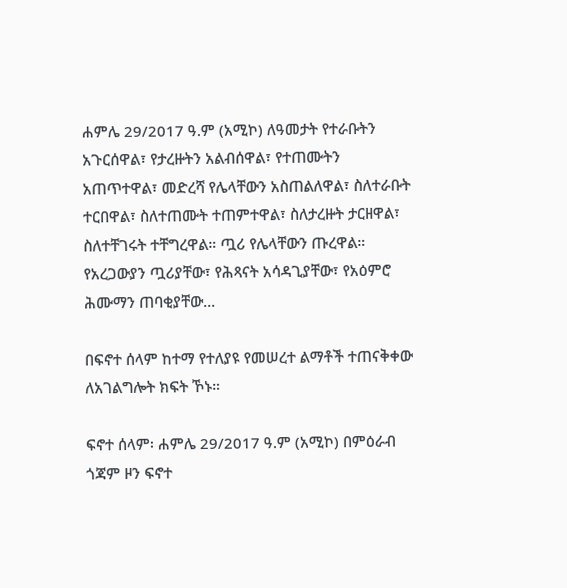ሐምሌ 29/2017 ዓ.ም (አሚኮ) ለዓመታት የተራቡትን አጉርሰዋል፣ የታረዙትን አልብሰዋል፣ የተጠሙትን አጠጥተዋል፣ መድረሻ የሌላቸውን አስጠልለዋል፣ ስለተራቡት ተርበዋል፣ ስለተጠሙት ተጠምተዋል፣ ስለታረዙት ታርዘዋል፣ ስለተቸገሩት ተቸግረዋል። ጧሪ የሌላቸውን ጡረዋል። የአረጋውያን ጧሪያቸው፣ የሕጻናት አሳዳጊያቸው፣ የአዕምሮ ሕሙማን ጠባቂያቸው...

በፍኖተ ሰላም ከተማ የተለያዩ የመሠረተ ልማቶች ተጠናቅቀው ለአገልግሎት ክፍት ኾኑ።

ፍኖተ ሰላም፡ ሐምሌ 29/2017 ዓ.ም (አሚኮ) በምዕራብ ጎጃም ዞን ፍኖተ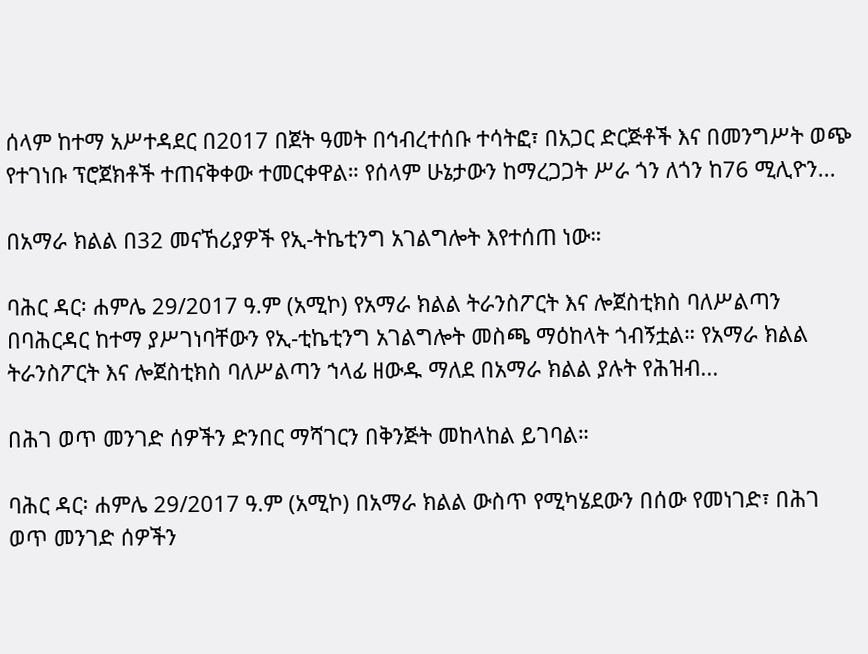ሰላም ከተማ አሥተዳደር በ2017 በጀት ዓመት በኅብረተሰቡ ተሳትፎ፣ በአጋር ድርጅቶች እና በመንግሥት ወጭ የተገነቡ ፕሮጀክቶች ተጠናቅቀው ተመርቀዋል። የሰላም ሁኔታውን ከማረጋጋት ሥራ ጎን ለጎን ከ76 ሚሊዮን...

በአማራ ክልል በ32 መናኸሪያዎች የኢ-ትኬቲንግ አገልግሎት እየተሰጠ ነው።

ባሕር ዳር፡ ሐምሌ 29/2017 ዓ.ም (አሚኮ) የአማራ ክልል ትራንስፖርት እና ሎጀስቲክስ ባለሥልጣን በባሕርዳር ከተማ ያሥገነባቸውን የኢ-ቲኬቲንግ አገልግሎት መስጫ ማዕከላት ጎብኝቷል። የአማራ ክልል ትራንስፖርት እና ሎጀስቲክስ ባለሥልጣን ኀላፊ ዘውዱ ማለደ በአማራ ክልል ያሉት የሕዝብ...

በሕገ ወጥ መንገድ ሰዎችን ድንበር ማሻገርን በቅንጅት መከላከል ይገባል።

ባሕር ዳር፡ ሐምሌ 29/2017 ዓ.ም (አሚኮ) በአማራ ክልል ውስጥ የሚካሄደውን በሰው የመነገድ፣ በሕገ ወጥ መንገድ ሰዎችን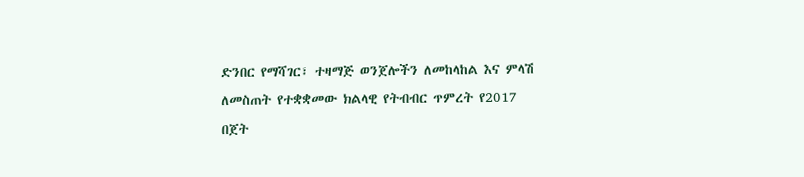ድንበር የማሻገር፣ ተዛማጅ ወንጀሎችን ለመከላከል እና ምላሽ ለመስጠት የተቋቋመው ክልላዊ የትብብር ጥምረት የ2017 በጀት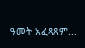ዓመት አፈጻጸም...